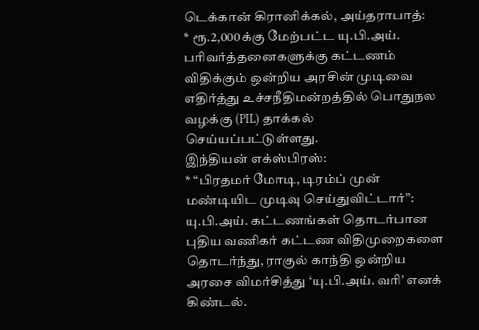டெக்கான் கிரானிக்கல், அய்தராபாத்:
* ரூ.2,000க்கு மேற்பட்ட யு.பி.அய். பரிவர்த்தனைகளுக்கு கட்டணம் விதிக்கும் ஒன்றிய அரசின் முடிவை எதிர்த்து உச்சநீதிமன்றத்தில் பொதுநல வழக்கு (PIL) தாக்கல் செய்யப்பட்டுள்ளது.
இந்தியன் எக்ஸ்பிரஸ்:
* “பிரதமர் மோடி, டிரம்ப் முன் மண்டியிட முடிவு செய்துவிட்டார்”: யு.பி.அய். கட்டணங்கள் தொடர்பான புதிய வணிகர் கட்டண விதிமுறைகளை தொடர்ந்து, ராகுல் காந்தி ஒன்றிய அரசை விமர்சித்து ‘யு.பி.அய். வரி’ எனக் கிண்டல்.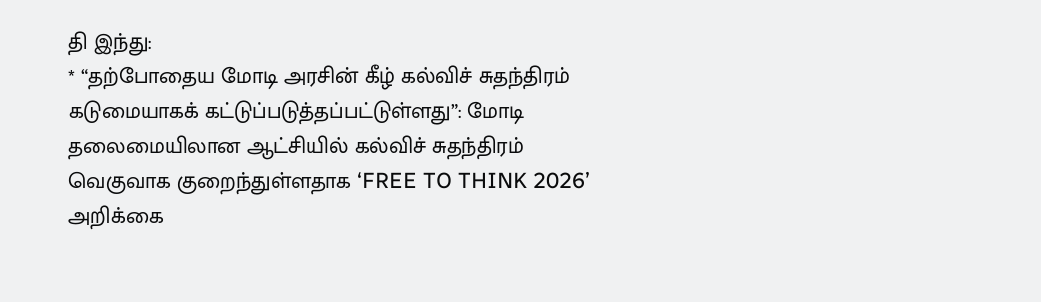தி இந்து:
* “தற்போதைய மோடி அரசின் கீழ் கல்விச் சுதந்திரம் கடுமையாகக் கட்டுப்படுத்தப்பட்டுள்ளது”: மோடி தலைமையிலான ஆட்சியில் கல்விச் சுதந்திரம் வெகுவாக குறைந்துள்ளதாக ‘FREE TO THINK 2026’ அறிக்கை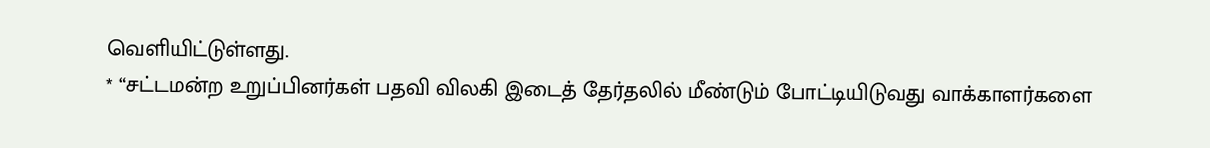வெளியிட்டுள்ளது.
* “சட்டமன்ற உறுப்பினர்கள் பதவி விலகி இடைத் தேர்தலில் மீண்டும் போட்டியிடுவது வாக்காளர்களை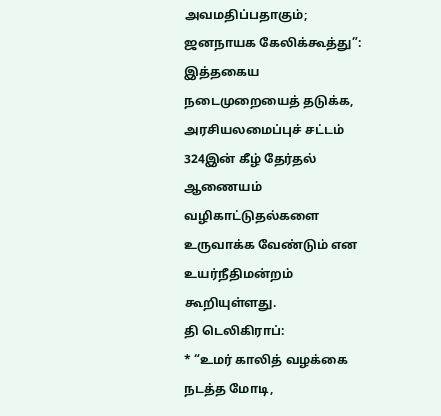அவமதிப்பதாகும்; ஜனநாயக கேலிக்கூத்து”: இத்தகைய நடைமுறையைத் தடுக்க, அரசியலமைப்புச் சட்டம் 324இன் கீழ் தேர்தல் ஆணையம் வழிகாட்டுதல்களை உருவாக்க வேண்டும் என உயர்நீதிமன்றம் கூறியுள்ளது.
தி டெலிகிராப்:
* “உமர் காலித் வழக்கை நடத்த மோடி,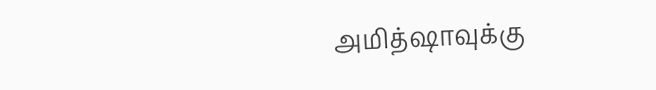அமித்ஷாவுக்கு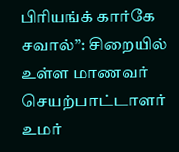பிரியங்க் கார்கே சவால்”: சிறையில் உள்ள மாணவர் செயற்பாட்டாளர் உமர்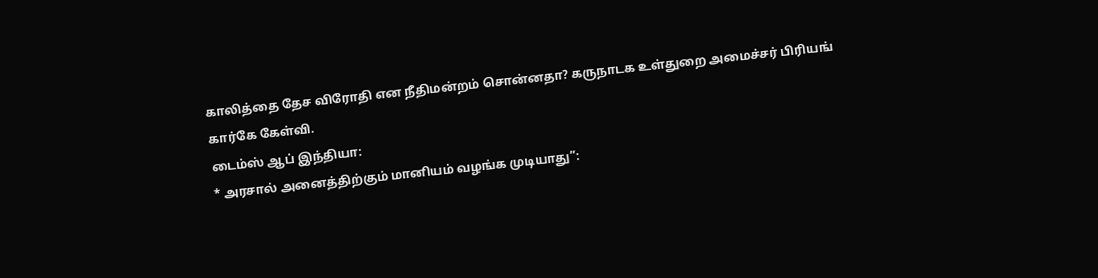காலித்தை தேச விரோதி என நீதிமன்றம் சொன்னதா? கருநாடக உள்துறை அமைச்சர் பிரியங் கார்கே கேள்வி.
டைம்ஸ் ஆப் இந்தியா:
* அரசால் அனைத்திற்கும் மானியம் வழங்க முடியாது”: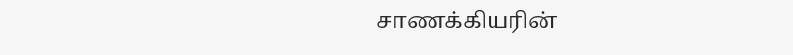சாணக்கியரின்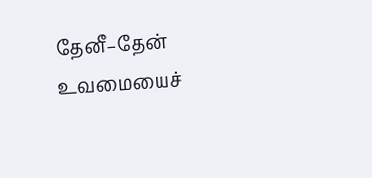தேனீ–தேன் உவமையைச்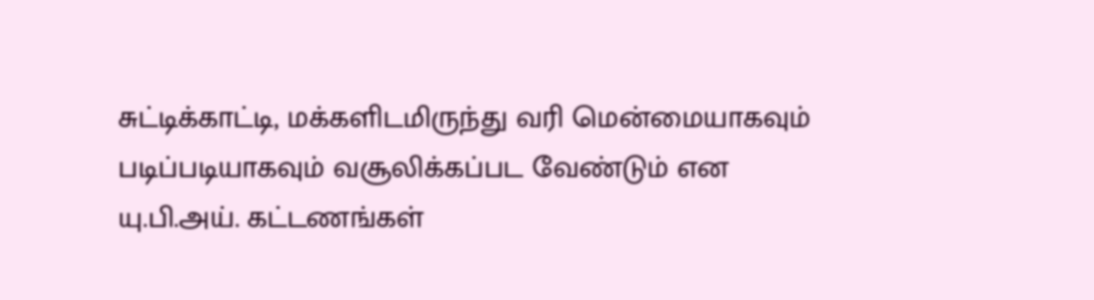சுட்டிக்காட்டி, மக்களிடமிருந்து வரி மென்மையாகவும் படிப்படியாகவும் வசூலிக்கப்பட வேண்டும் என யு.பி.அய். கட்டணங்கள்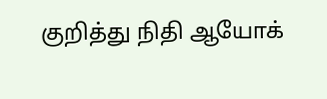குறித்து நிதி ஆயோக்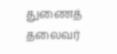துணைத் தலைவர்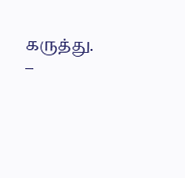கருத்து.
–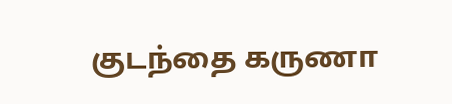குடந்தை கருணா